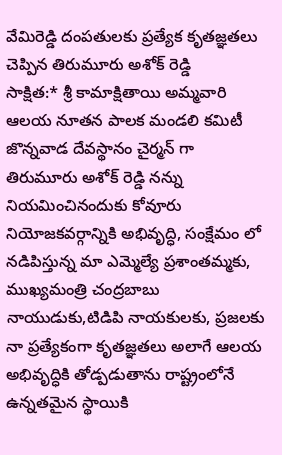వేమిరెడ్డి దంపతులకు ప్రత్యేక కృతజ్ఞతలు చెప్పిన తిరుమూరు అశోక్ రెడ్డి
సాక్షిత:* శ్రీ కామాక్షితాయి అమ్మవారి ఆలయ నూతన పాలక మండలి కమిటీ జొన్నవాడ దేవస్థానం చైర్మన్ గా తిరుమూరు అశోక్ రెడ్డి నన్ను నియమించినందుకు కోవూరు నియోజకవర్గాన్నికి అభివృద్ధి, సంక్షేమం లో నడిపిస్తున్న మా ఎమ్మెల్యే ప్రశాంతమ్మకు, ముఖ్యమంత్రి చంద్రబాబు నాయుడుకు,టిడిపి నాయకులకు, ప్రజలకు నా ప్రత్యేకంగా కృతజ్ఞతలు అలాగే ఆలయ అభివృద్ధికి తోడ్పడుతాను రాష్ట్రంలోనే ఉన్నతమైన స్థాయికి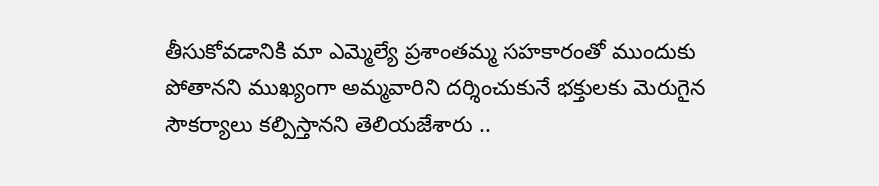తీసుకోవడానికి మా ఎమ్మెల్యే ప్రశాంతమ్మ సహకారంతో ముందుకు పోతానని ముఖ్యంగా అమ్మవారిని దర్శించుకునే భక్తులకు మెరుగైన సౌకర్యాలు కల్పిస్తానని తెలియజేశారు ..